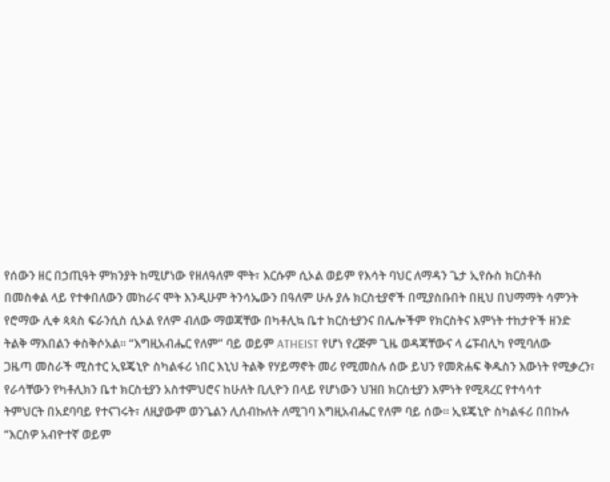የሰውን ዘር በኃጢዓት ምክንያት ከሚሆነው የዘለዓለም ሞት፣ እርሱም ሲኦል ወይም የእሳት ባህር ለማዳን ጌታ ኢየሱስ ክርስቶስ
በመስቀል ላይ የተቀበለውን መከራና ሞት እንዲሁም ትንሳኤውን በዓለም ሁሉ ያሉ ክርስቲያኖች በሚያስቡበት በዚህ በህማማት ሳምንት
የሮማው ሊቀ ጳጳስ ፍራንሲስ ሲኦል የለም ብለው ማወጃቸው በካቶሊኳ ቤተ ክርስቲያንና በሌሎችም የክርስትና እምነት ተከታዮች ዘንድ
ትልቅ ማእበልን ቀስቅሶአል። “እግዚአብሔር የለም” ባይ ወይም ATHEIST የሆነ የረጅም ጊዜ ወዳጃቸውና ላ ሬፑብሊካ የሚባለው
ጋዜጣ መስራች ሚስተር ኢዩጄኒዮ ስካልፋሪ ነበር እኒህ ትልቅ የሃይማኖት መሪ የሚመስሉ ሰው ይህን የመጽሐፍ ቅዱስን እውነት የሚቃረን፣
የራሳቸውን የካቶሊክን ቤተ ክርስቲያን አስተምህሮና ከሁለት ቢሊዮን በላይ የሆነውን ህዝበ ክርስቲያን እምነት የሚጻረር የተሳሳተ
ትምህርት በአደባባይ የተናገሩት፣ ለዚያውም ወንጌልን ሊሰብኩለት ለሚገባ እግዚአብሔር የለም ባይ ሰው። ኢዩጄኒዮ ስካልፋሪ በበኩሉ
“እርስዎ አብዮተኛ ወይም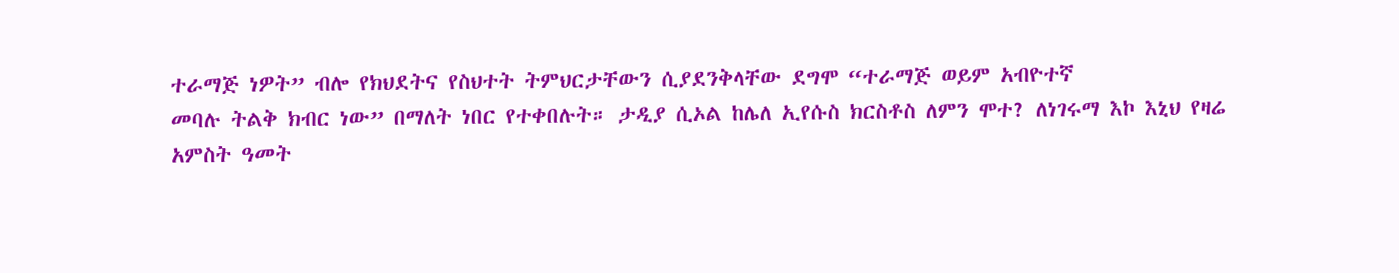ተራማጅ ነዎት” ብሎ የክህደትና የስህተት ትምህርታቸውን ሲያደንቅላቸው ደግሞ “ተራማጅ ወይም አብዮተኛ
መባሉ ትልቅ ክብር ነው” በማለት ነበር የተቀበሉት። ታዲያ ሲኦል ከሌለ ኢየሱስ ክርስቶስ ለምን ሞተ? ለነገሩማ እኮ እኒህ የዛሬ
አምስት ዓመት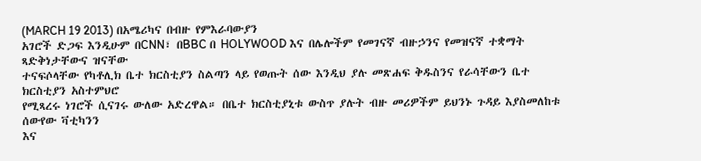(MARCH 19 2013) በአሜሪካና በብዙ የምእራባውያን
አገሮች ድጋፍ እንዲሁም በCNN፣ በBBC በ HOLYWOOD እና በሌሎችም የመገናኛ ብዙኃንና የመዝናኛ ተቋማት ጻድቅነታቸውና ዝናቸው
ተናፍሶላቸው የካቶሊክ ቤተ ክርስቲያን ስልጣን ላይ የወጡት ሰው እንዲህ ያሉ መጽሐፍ ቅዱስንና የራሳቸውን ቤተ ክርስቲያን አስተምህሮ
የሚጻረሩ ነገሮች ሲናገሩ ውለው አድረዋል። በቤተ ክርስቲያኒቱ ውስጥ ያሉት ብዙ መሪዎችም ይህንኑ ጉዳይ እያስመለከቱ ሰውየው ቫቲካንን
እና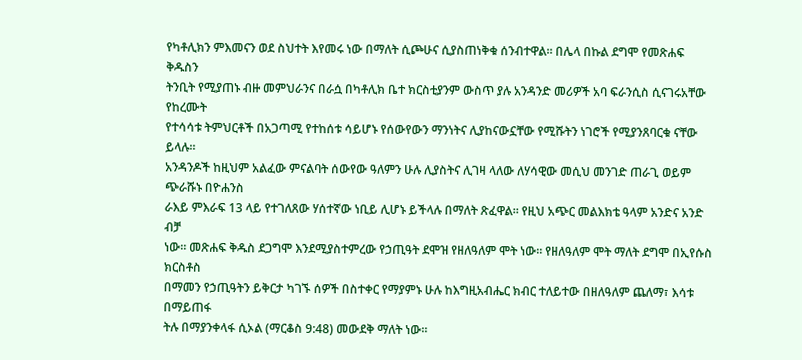የካቶሊክን ምእመናን ወደ ስህተት እየመሩ ነው በማለት ሲጮሁና ሲያስጠነቅቁ ሰንብተዋል። በሌላ በኩል ደግሞ የመጽሐፍ ቅዱስን
ትንቢት የሚያጠኑ ብዙ መምህራንና በራሷ በካቶሊክ ቤተ ክርስቲያንም ውስጥ ያሉ አንዳንድ መሪዎች አባ ፍራንሲስ ሲናገሩአቸው የከረሙት
የተሳሳቱ ትምህርቶች በአጋጣሚ የተከሰቱ ሳይሆኑ የሰውየውን ማንነትና ሊያከናውኗቸው የሚሹትን ነገሮች የሚያንጸባርቁ ናቸው ይላሉ።
አንዳንዶች ከዚህም አልፈው ምናልባት ሰውየው ዓለምን ሁሉ ሊያስትና ሊገዛ ላለው ለሃሳዊው መሲህ መንገድ ጠራጊ ወይም ጭራሹኑ በዮሐንስ
ራእይ ምእራፍ 13 ላይ የተገለጸው ሃሰተኛው ነቢይ ሊሆኑ ይችላሉ በማለት ጽፈዋል። የዚህ አጭር መልእክቴ ዓላም አንድና አንድ ብቻ
ነው። መጽሐፍ ቅዱስ ደጋግሞ እንደሚያስተምረው የኃጢዓት ደሞዝ የዘለዓለም ሞት ነው። የዘለዓለም ሞት ማለት ደግሞ በኢየሱስ ክርስቶስ
በማመን የኃጢዓትን ይቅርታ ካገኙ ሰዎች በስተቀር የማያምኑ ሁሉ ከእግዚአብሔር ክብር ተለይተው በዘለዓለም ጨለማ፣ እሳቱ በማይጠፋ
ትሉ በማያንቀላፋ ሲኦል (ማርቆስ 9:48) መውደቅ ማለት ነው።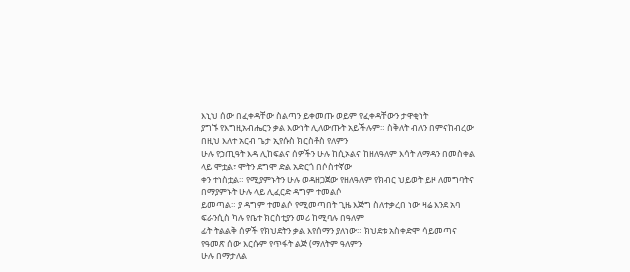እኒህ ሰው በፈቀዳቸው ስልጣን ይቀመጡ ወይም የፈቀዳቸውን ታዋቂነት
ያግኙ የእግዚአብሔርን ቃል እውነት ሊለውጡት አይችሉም። ስቅለት ብለን በምናከብረው በዚህ እለተ አርብ ጌታ ኢየሱስ ክርስቶስ የለምን
ሁሉ የኃጢዓት እዳ ሊከፍልና ሰዎችን ሁሉ ከሲኦልና ከዘለዓለም እሳት ለማዳን በመስቀል ላይ ሞቷል፣ ሞትን ደግሞ ድል አድርጎ በሶስተኛው
ቀን ተነስቷል። የሚያምኑትን ሁሉ ወዳዘጋጀው የዘለዓለም የክብር ህይወት ይዞ ለመግባትና በማያምኑት ሁሉ ላይ ሊፈርድ ዳግም ተመልሶ
ይመጣል። ያ ዳግም ተመልሶ የሚመጣበት ጊዜ እጅግ ስለተቃረበ ነው ዛሬ እንደ አባ ፍራንሲስ ካሉ የቤተ ክርስቲያን መሪ ከሚባሉ በዓለም
ፊት ትልልቅ ሰዎች የክህደትን ቃል እየሰማን ያለነው። ክህደቱ አስቀድሞ ሳይመጣና የዓመጽ ሰው እርሱም የጥፋት ልጅ (ማለትም ዓለምን
ሁሉ በማታለል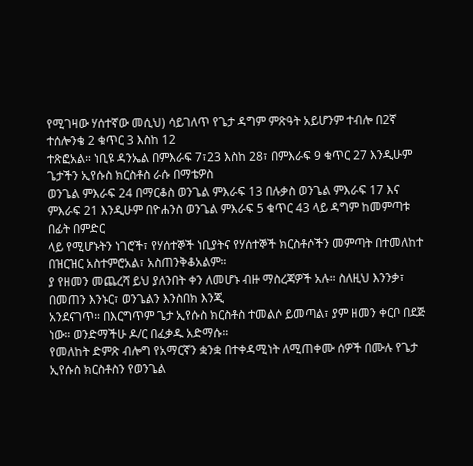የሚገዛው ሃሰተኛው መሲህ) ሳይገለጥ የጌታ ዳግም ምጽዓት አይሆንም ተብሎ በ2ኛ ተሰሎንቄ 2 ቁጥር 3 እስከ 12
ተጽፎአል። ነቢዩ ዳንኤል በምእራፍ 7፣23 እስከ 28፣ በምእራፍ 9 ቁጥር 27 እንዲሁም ጌታችን ኢየሱስ ክርስቶስ ራሱ በማቴዎስ
ወንጌል ምእራፍ 24 በማርቆስ ወንጌል ምእራፍ 13 በሉቃስ ወንጌል ምእራፍ 17 እና ምእራፍ 21 እንዲሁም በዮሐንስ ወንጌል ምእራፍ 5 ቁጥር 43 ላይ ዳግም ከመምጣቱ በፊት በምድር
ላይ የሚሆኑትን ነገሮች፣ የሃሰተኞች ነቢያትና የሃሰተኞች ክርስቶሶችን መምጣት በተመለከተ በዝርዝር አስተምሮአል፣ አስጠንቅቆአልም።
ያ የዘመን መጨረሻ ይህ ያለንበት ቀን ለመሆኑ ብዙ ማስረጃዎች አሉ። ስለዚህ እንንቃ፣ በመጠን እንኑር፣ ወንጌልን እንስበክ እንጂ
አንደናገጥ። በእርግጥም ጌታ ኢየሱስ ክርስቶስ ተመልሶ ይመጣል፣ ያም ዘመን ቀርቦ በደጅ ነው። ወንድማችሁ ዶ/ር በፈቃዱ አድማሱ።
የመለከት ድምጽ ብሎግ የአማርኛን ቋንቋ በተቀዳሚነት ለሚጠቀሙ ሰዎች በሙሉ የጌታ ኢየሱስ ክርስቶስን የወንጌል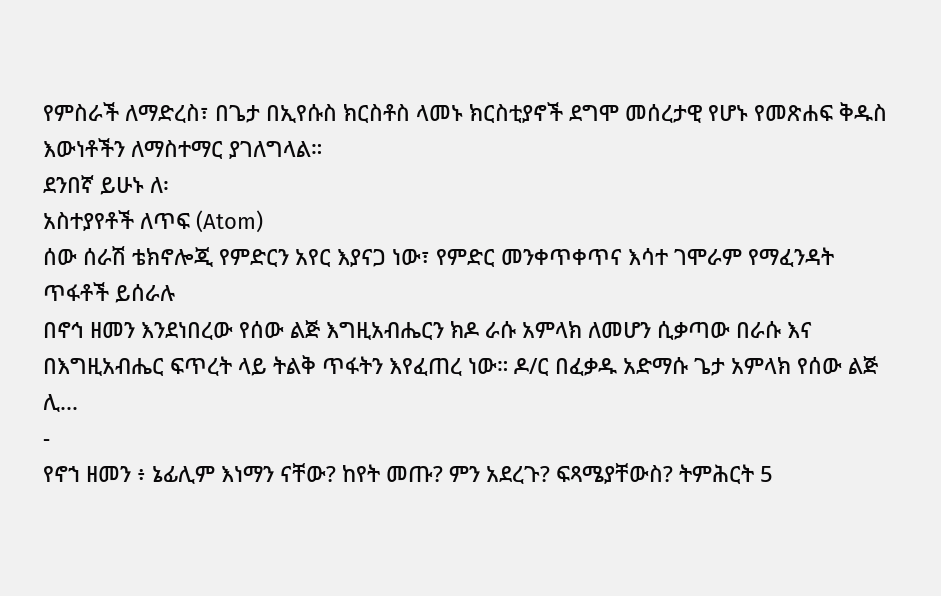የምስራች ለማድረስ፣ በጌታ በኢየሱስ ክርስቶስ ላመኑ ክርስቲያኖች ደግሞ መሰረታዊ የሆኑ የመጽሐፍ ቅዱስ እውነቶችን ለማስተማር ያገለግላል።
ደንበኛ ይሁኑ ለ፡
አስተያየቶች ለጥፍ (Atom)
ሰው ሰራሽ ቴክኖሎጂ የምድርን አየር እያናጋ ነው፣ የምድር መንቀጥቀጥና እሳተ ገሞራም የማፈንዳት ጥፋቶች ይሰራሉ
በኖኅ ዘመን እንደነበረው የሰው ልጅ እግዚአብሔርን ክዶ ራሱ አምላክ ለመሆን ሲቃጣው በራሱ እና በእግዚአብሔር ፍጥረት ላይ ትልቅ ጥፋትን እየፈጠረ ነው። ዶ/ር በፈቃዱ አድማሱ ጌታ አምላክ የሰው ልጅ ሊ...
-
የኖኀ ዘመን ፥ ኔፊሊም እነማን ናቸው? ከየት መጡ? ምን አደረጉ? ፍጻሜያቸውስ? ትምሕርት 5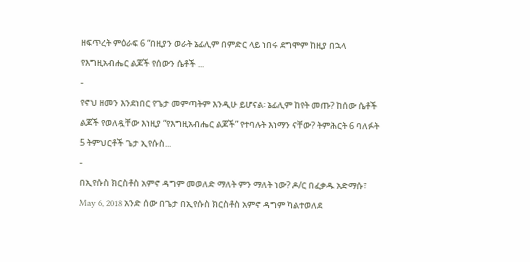ዘፍጥረት ምዕራፍ 6 “በዚያን ወራት ኔፊሊም በምድር ላይ ነበሩ ደግሞም ከዚያ በኋላ የእግዚአብሔር ልጆች የሰውን ሴቶች ...
-
የኖህ ዘመን እንደነበር የጌታ መምጣትም እንዲሁ ይሆናል፡ ኔፊሊም ከየት መጡ? ከሰው ሴቶች ልጆች የወለዷቸው እነዚያ “የእግዚአብሔር ልጆች” የተባሉት እነማን ናቸው? ትምሕርት 6 ባለፉት 5 ትምህርቶች ጌታ ኢየሱስ...
-
በኢየሱስ ክርስቶስ አምኖ ዳግም መወለድ ማለት ምን ማለት ነው? ዶ/ር በፈቃዱ አድማሱ፣ May 6, 2018 አንድ ሰው በጌታ በኢየሱስ ክርስቶስ አምኖ ዳግም ካልተወለደ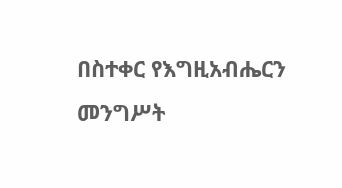በስተቀር የእግዚአብሔርን መንግሥት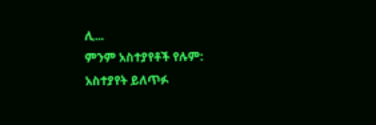ሊ...
ምንም አስተያየቶች የሉም:
አስተያየት ይለጥፉ